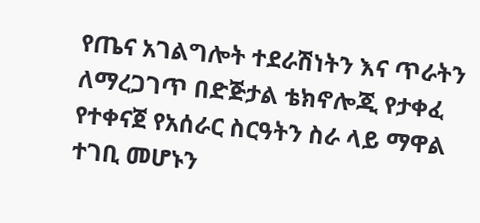የጤና አገልግሎት ተደራሽነትን እና ጥራትን ለማረጋገጥ በድጅታል ቴክኖሎጂ የታቀፈ የተቀናጀ የአሰራር ስርዓትን ስራ ላይ ማዋል ተገቢ መሆኑን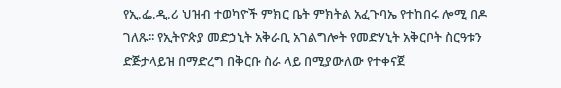የኢ.ፌ.ዲ.ሪ ህዝብ ተወካዮች ምክር ቤት ምክትል አፈጉባኤ የተከበሩ ሎሚ በዶ ገለጹ፡፡ የኢትዮጵያ መድኃኒት አቅራቢ አገልግሎት የመድሃኒት አቅርቦት ስርዓቱን ድጅታላይዝ በማድረግ በቅርቡ ስራ ላይ በሚያውለው የተቀናጀ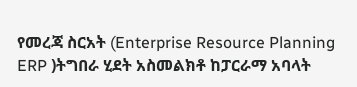የመረጃ ስርአት (Enterprise Resource Planning ERP )ትግበራ ሂደት አስመልክቶ ከፓርራማ አባላት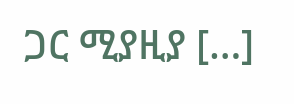ጋር ሚያዚያ […]